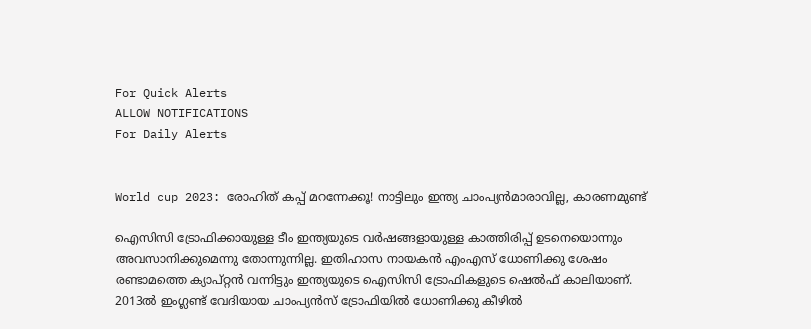For Quick Alerts
ALLOW NOTIFICATIONS
For Daily Alerts


World cup 2023: രോഹിത് കപ്പ് മറന്നേക്കൂ! നാട്ടിലും ഇന്ത്യ ചാംപ്യന്‍മാരാവില്ല, കാരണമുണ്ട്

ഐസിസി ട്രോഫിക്കായുള്ള ടീം ഇന്ത്യയുടെ വര്‍ഷങ്ങളായുള്ള കാത്തിരിപ്പ് ഉടനെയൊന്നും അവസാനിക്കുമെന്നു തോന്നുന്നില്ല. ഇതിഹാസ നായകന്‍ എംഎസ് ധോണിക്കു ശേഷം രണ്ടാമത്തെ ക്യാപ്റ്റന്‍ വന്നിട്ടും ഇന്ത്യയുടെ ഐസിസി ട്രോഫികളുടെ ഷെല്‍ഫ് കാലിയാണ്. 2013ല്‍ ഇംഗ്ലണ്ട് വേദിയായ ചാംപ്യന്‍സ് ട്രോഫിയില്‍ ധോണിക്കു കീഴില്‍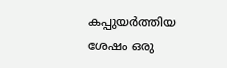കപ്പുയര്‍ത്തിയ ശേഷം ഒരു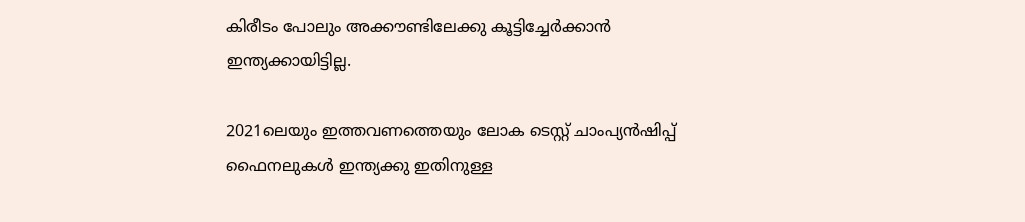കിരീടം പോലും അക്കൗണ്ടിലേക്കു കൂട്ടിച്ചേര്‍ക്കാന്‍ ഇന്ത്യക്കായിട്ടില്ല.

2021ലെയും ഇത്തവണത്തെയും ലോക ടെസ്റ്റ് ചാംപ്യന്‍ഷിപ്പ് ഫൈനലുകള്‍ ഇന്ത്യക്കു ഇതിനുള്ള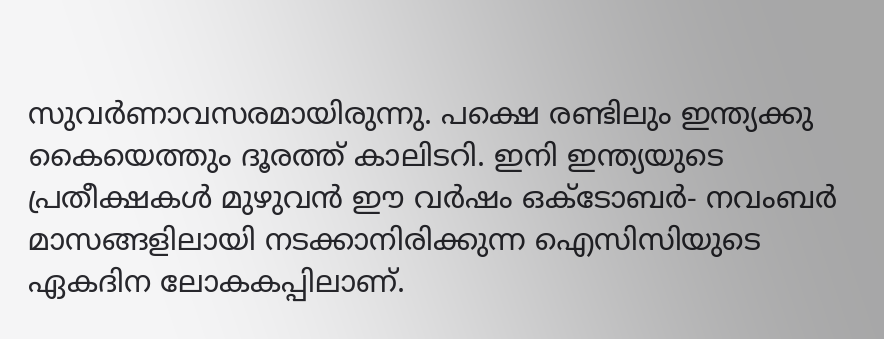സുവര്‍ണാവസരമായിരുന്നു. പക്ഷെ രണ്ടിലും ഇന്ത്യക്കു കൈയെത്തും ദൂരത്ത് കാലിടറി. ഇനി ഇന്ത്യയുടെ പ്രതീക്ഷകള്‍ മുഴുവന്‍ ഈ വര്‍ഷം ഒക്ടോബര്‍- നവംബര്‍ മാസങ്ങളിലായി നടക്കാനിരിക്കുന്ന ഐസിസിയുടെ ഏകദിന ലോകകപ്പിലാണ്.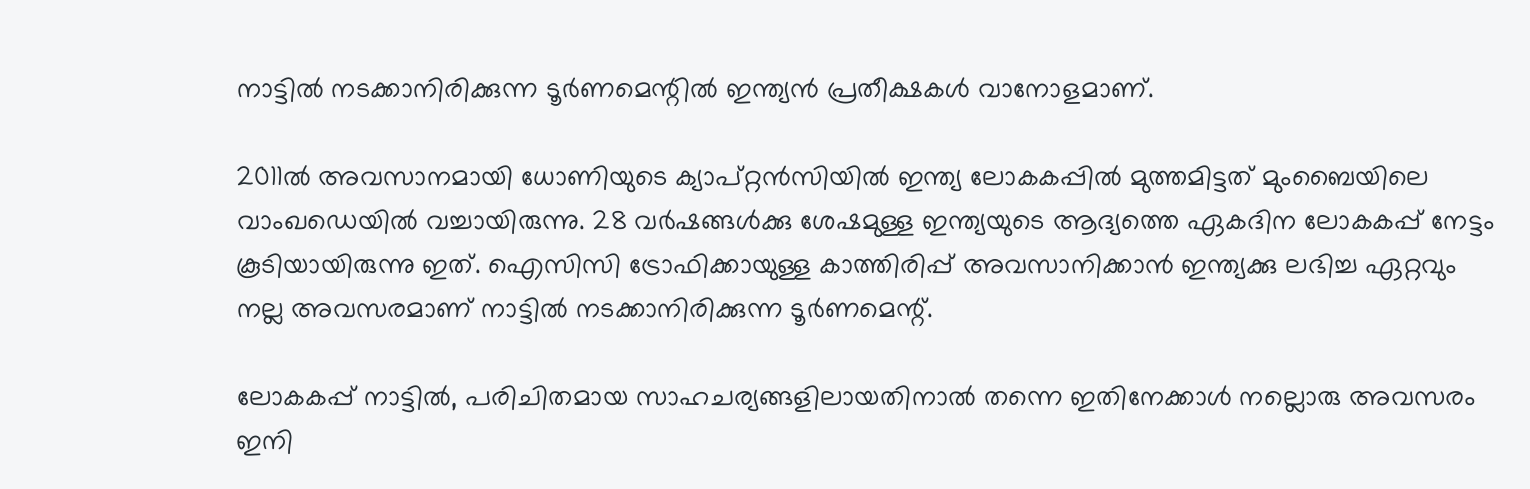നാട്ടില്‍ നടക്കാനിരിക്കുന്ന ടൂര്‍ണമെന്റില്‍ ഇന്ത്യന്‍ പ്രതീക്ഷകള്‍ വാനോളമാണ്.

2011ല്‍ അവസാനമായി ധോണിയുടെ ക്യാപ്റ്റന്‍സിയില്‍ ഇന്ത്യ ലോകകപ്പില്‍ മുത്തമിട്ടത് മുംബൈയിലെ വാംഖഡെയില്‍ വച്ചായിരുന്നു. 28 വര്‍ഷങ്ങള്‍ക്കു ശേഷമുള്ള ഇന്ത്യയുടെ ആദ്യത്തെ ഏകദിന ലോകകപ്പ് നേട്ടം കൂടിയായിരുന്നു ഇത്. ഐസിസി ട്രോഫിക്കായുള്ള കാത്തിരിപ്പ് അവസാനിക്കാന്‍ ഇന്ത്യക്കു ലഭിച്ച ഏറ്റവും നല്ല അവസരമാണ് നാട്ടില്‍ നടക്കാനിരിക്കുന്ന ടൂര്‍ണമെന്റ്.

ലോകകപ്പ് നാട്ടില്‍, പരിചിതമായ സാഹചര്യങ്ങളിലായതിനാല്‍ തന്നെ ഇതിനേക്കാള്‍ നല്ലൊരു അവസരം ഇനി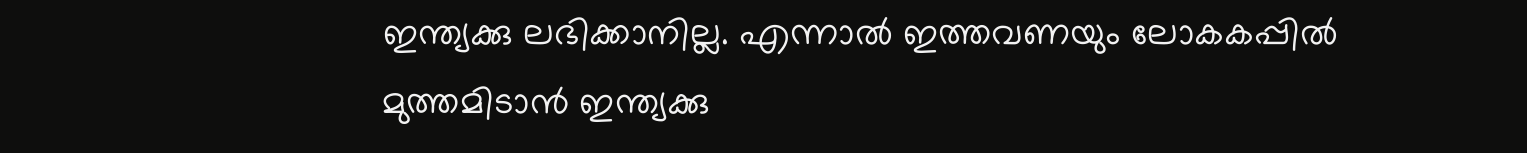ഇന്ത്യക്കു ലഭിക്കാനില്ല. എന്നാല്‍ ഇത്തവണയും ലോകകപ്പില്‍ മുത്തമിടാന്‍ ഇന്ത്യക്കു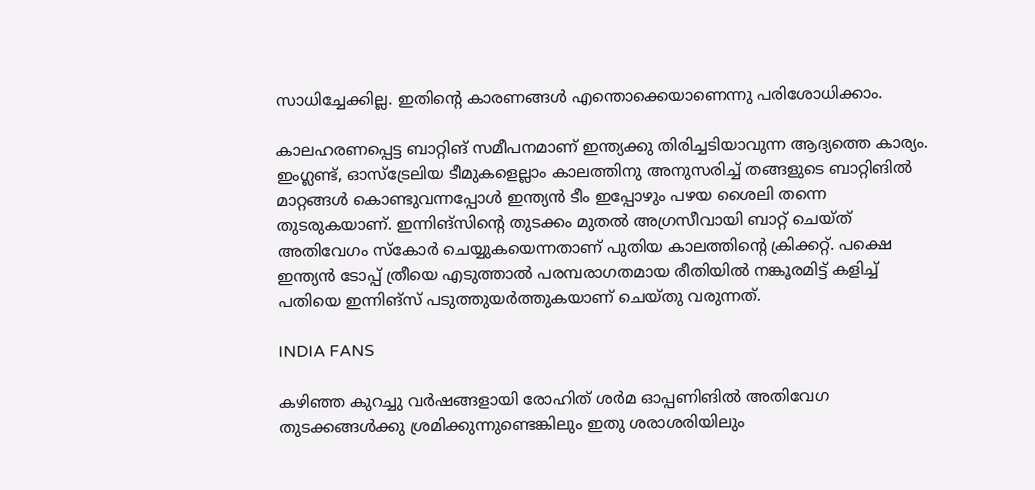സാധിച്ചേക്കില്ല. ഇതിന്റെ കാരണങ്ങള്‍ എന്തൊക്കെയാണെന്നു പരിശോധിക്കാം.

കാലഹരണപ്പെട്ട ബാറ്റിങ് സമീപനമാണ് ഇന്ത്യക്കു തിരിച്ചടിയാവുന്ന ആദ്യത്തെ കാര്യം. ഇംഗ്ലണ്ട്, ഓസ്‌ട്രേലിയ ടീമുകളെല്ലാം കാലത്തിനു അനുസരിച്ച് തങ്ങളുടെ ബാറ്റിങില്‍ മാറ്റങ്ങള്‍ കൊണ്ടുവന്നപ്പോള്‍ ഇന്ത്യന്‍ ടീം ഇപ്പോഴും പഴയ ശൈലി തന്നെ തുടരുകയാണ്. ഇന്നിങ്‌സിന്റെ തുടക്കം മുതല്‍ അഗ്രസീവായി ബാറ്റ് ചെയ്ത് അതിവേഗം സ്‌കോര്‍ ചെയ്യുകയെന്നതാണ് പുതിയ കാലത്തിന്റെ ക്രിക്കറ്റ്. പക്ഷെ ഇന്ത്യന്‍ ടോപ്പ് ത്രീയെ എടുത്താല്‍ പരമ്പരാഗതമായ രീതിയില്‍ നങ്കൂരമിട്ട് കളിച്ച് പതിയെ ഇന്നിങ്‌സ് പടുത്തുയര്‍ത്തുകയാണ് ചെയ്തു വരുന്നത്.

INDIA FANS

കഴിഞ്ഞ കുറച്ചു വര്‍ഷങ്ങളായി രോഹിത് ശര്‍മ ഓപ്പണിങില്‍ അതിവേഗ തുടക്കങ്ങള്‍ക്കു ശ്രമിക്കുന്നുണ്ടെങ്കിലും ഇതു ശരാശരിയിലും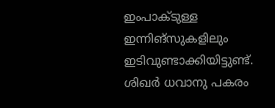ഇംപാക്ടുള്ള ഇന്നിങ്‌സുകളിലും ഇടിവുണ്ടാക്കിയിട്ടുണ്ട്. ശിഖര്‍ ധവാനു പകരം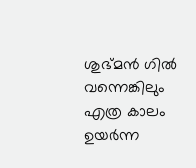ശുഭ്മന്‍ ഗില്‍ വന്നെങ്കിലും എത്ര കാലം ഉയര്‍ന്ന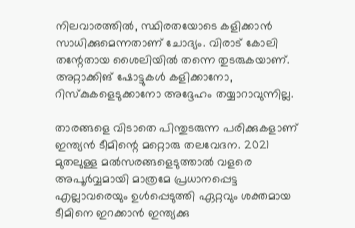നിലവാരത്തില്‍, സ്ഥിരതയോടെ കളിക്കാന്‍ സാധിക്കുമെന്നതാണ് ചോദ്യം. വിരാട് കോലി തന്റേതായ ശൈലിയില്‍ തന്നെ തുടരുകയാണ്. അറ്റാക്കിങ് ഷോട്ടുകള്‍ കളിക്കാനോ, റിസ്‌കുകളെടുക്കാനോ അദ്ദേഹം തയ്യാറാവുന്നില്ല.

താരങ്ങളെ വിടാതെ പിന്തുടരുന്ന പരിക്കുകളാണ് ഇന്ത്യന്‍ ടീമിന്റെ മറ്റൊരു തലവേദന. 2021 മുതലുള്ള മല്‍സരങ്ങളെടുത്താല്‍ വളരെ അപൂര്‍വ്വമായി മാത്രമേ പ്രധാനപ്പെട്ട എല്ലാവരെയും ഉള്‍പ്പെടുത്തി ഏറ്റവും ശക്തമായ ടീമിനെ ഇറക്കാന്‍ ഇന്ത്യക്കു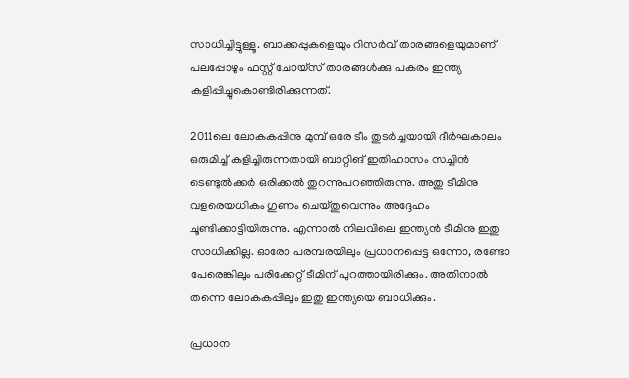സാധിച്ചിട്ടുള്ളൂ. ബാക്കപ്പുകളെയും റിസര്‍വ് താരങ്ങളെയുമാണ് പലപ്പോഴും ഫസ്റ്റ് ചോയ്‌സ് താരങ്ങള്‍ക്കു പകരം ഇന്ത്യ കളിപ്പിച്ചുകൊണ്ടിരിക്കുന്നത്.

2011ലെ ലോകകപ്പിനു മുമ്പ് ഒരേ ടീം തുടര്‍ച്ചയായി ദീര്‍ഘകാലം ഒരുമിച്ച് കളിച്ചിരുന്നതായി ബാറ്റിങ് ഇതിഹാസം സച്ചിന്‍ ടെണ്ടുല്‍ക്കര്‍ ഒരിക്കല്‍ തുറന്നുപറഞ്ഞിരുന്നു. അതു ടീമിനു വളരെയധികം ഗുണം ചെയ്തുവെന്നും അദ്ദേഹം ചൂണ്ടിക്കാട്ടിയിരുന്നു. എന്നാല്‍ നിലവിലെ ഇന്ത്യന്‍ ടീമിനു ഇതു സാധിക്കില്ല. ഓരോ പരമ്പരയിലും പ്രധാനപ്പെട്ട ഒന്നോ, രണ്ടോ പേരെങ്കിലും പരിക്കേറ്റ് ടീമിന് പുറത്തായിരിക്കും. അതിനാല്‍ തന്നെ ലോകകപ്പിലും ഇതു ഇന്ത്യയെ ബാധിക്കും.

പ്രധാന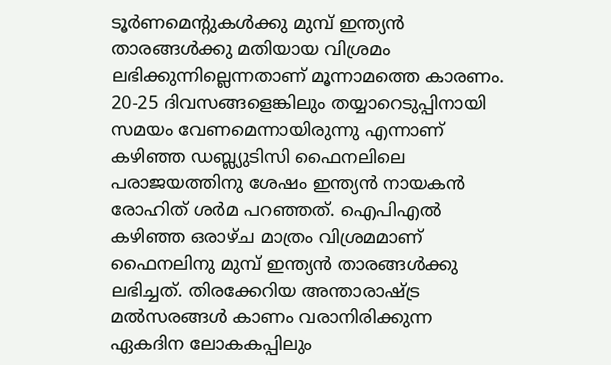ടൂര്‍ണമെന്റുകള്‍ക്കു മുമ്പ് ഇന്ത്യന്‍ താരങ്ങള്‍ക്കു മതിയായ വിശ്രമം ലഭിക്കുന്നില്ലെന്നതാണ് മൂന്നാമത്തെ കാരണം. 20-25 ദിവസങ്ങളെങ്കിലും തയ്യാറെടുപ്പിനായി സമയം വേണമെന്നായിരുന്നു എന്നാണ് കഴിഞ്ഞ ഡബ്ല്യുടിസി ഫൈനലിലെ പരാജയത്തിനു ശേഷം ഇന്ത്യന്‍ നായകന്‍ രോഹിത് ശര്‍മ പറഞ്ഞത്. ഐപിഎല്‍ കഴിഞ്ഞ ഒരാഴ്ച മാത്രം വിശ്രമമാണ് ഫൈനലിനു മുമ്പ് ഇന്ത്യന്‍ താരങ്ങള്‍ക്കു ലഭിച്ചത്. തിരക്കേറിയ അന്താരാഷ്ട്ര മല്‍സരങ്ങള്‍ കാണം വരാനിരിക്കുന്ന ഏകദിന ലോകകപ്പിലും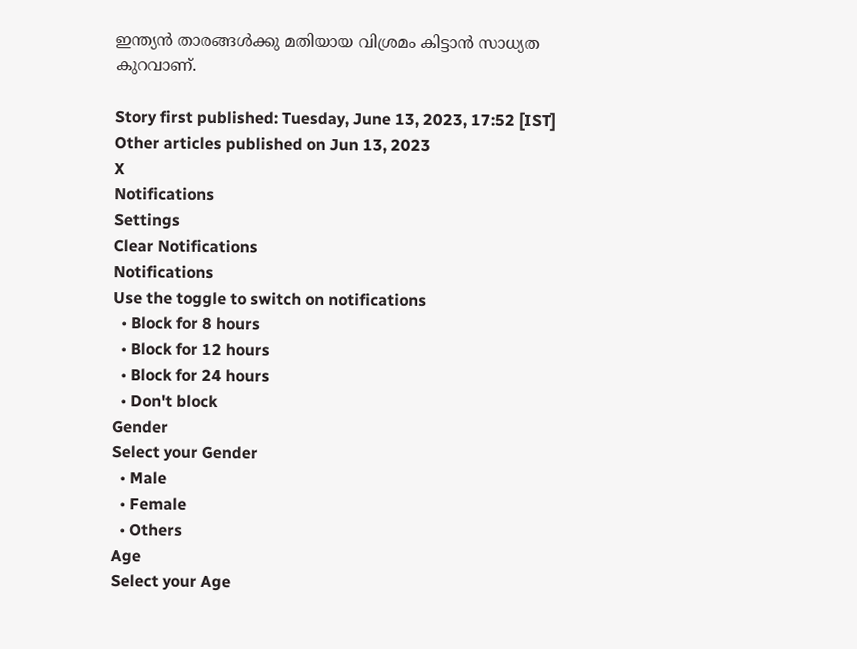ഇന്ത്യന്‍ താരങ്ങള്‍ക്കു മതിയായ വിശ്രമം കിട്ടാന്‍ സാധ്യത കുറവാണ്.

Story first published: Tuesday, June 13, 2023, 17:52 [IST]
Other articles published on Jun 13, 2023
X
Notifications
Settings
Clear Notifications
Notifications
Use the toggle to switch on notifications
  • Block for 8 hours
  • Block for 12 hours
  • Block for 24 hours
  • Don't block
Gender
Select your Gender
  • Male
  • Female
  • Others
Age
Select your Age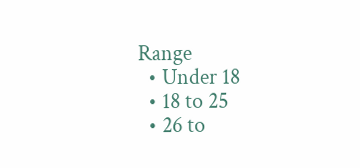Range
  • Under 18
  • 18 to 25
  • 26 to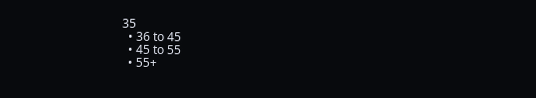35
  • 36 to 45
  • 45 to 55
  • 55+